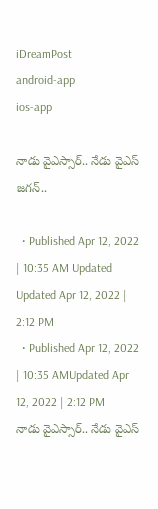iDreamPost
android-app
ios-app

నాడు వైఎస్సార్‌.. నేడు వైఎస్‌ జగన్‌..

  • Published Apr 12, 2022 | 10:35 AM Updated Updated Apr 12, 2022 | 2:12 PM
  • Published Apr 12, 2022 | 10:35 AMUpdated Apr 12, 2022 | 2:12 PM
నాడు వైఎస్సార్‌.. నేడు వైఎస్‌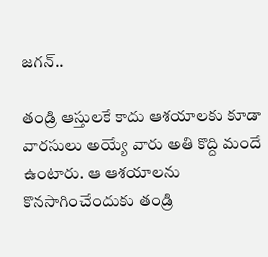జగన్‌..

తండ్రి ఆస్తులకే కాదు ఆశయాలకు కూడా వారసులు అయ్యే వారు అతి కొద్ది మందే ఉంటారు. ఆ ఆశయాలను కొనసాగించేందుకు తండ్రి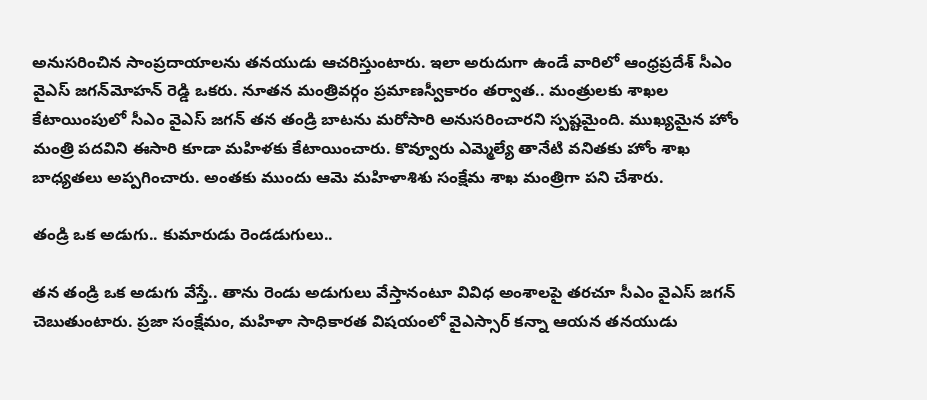అనుసరించిన సాంప్రదాయాలను తనయుడు ఆచరిస్తుంటారు. ఇలా అరుదుగా ఉండే వారిలో ఆంధ్రప్రదేశ్‌ సీఎం వైఎస్‌ జగన్‌మోహన్‌ రెడ్డి ఒకరు. నూతన మంత్రివర్గం ప్రమాణస్వీకారం తర్వాత.. మంత్రులకు శాఖల కేటాయింపులో సీఎం వైఎస్‌ జగన్‌ తన తండ్రి బాటను మరోసారి అనుసరించారని స్పష్టమైంది. ముఖ్యమైన హోం మంత్రి పదవిని ఈసారి కూడా మహిళకు కేటాయించారు. కొవ్వూరు ఎమ్మెల్యే తానేటి వనితకు హోం శాఖ బాధ్యతలు అప్పగించారు. అంతకు ముందు ఆమె మహిళాశిశు సంక్షేమ శాఖ మంత్రిగా పని చేశారు.

తండ్రి ఒక అడుగు.. కుమారుడు రెండడుగులు..

తన తండ్రి ఒక అడుగు వేస్తే.. తాను రెండు అడుగులు వేస్తానంటూ వివిధ అంశాలపై తరచూ సీఎం వైఎస్‌ జగన్‌ చెబుతుంటారు. ప్రజా సంక్షేమం, మహిళా సాధికారత విషయంలో వైఎస్సార్‌ కన్నా ఆయన తనయుడు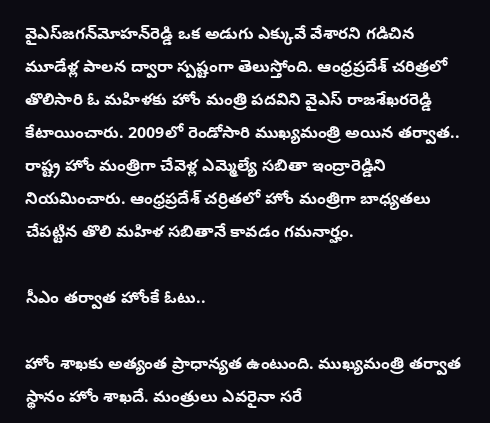వైఎస్‌జగన్‌మోహన్‌రెడ్డి ఒక అడుగు ఎక్కువే వేశారని గడిచిన మూడేళ్ల పాలన ద్వారా స్పష్టంగా తెలుస్తోంది. ఆంధ్రప్రదేశ్‌ చరిత్రలో తొలిసారి ఓ మహిళకు హోం మంత్రి పదవిని వైఎస్‌ రాజశేఖరరెడ్డి కేటాయించారు. 2009లో రెండోసారి ముఖ్యమంత్రి అయిన తర్వాత.. రాష్ట్ర హోం మంత్రిగా చేవెళ్ల ఎమ్మెల్యే సబితా ఇంద్రారెడ్డిని నియమించారు. ఆంధ్రప్రదేశ్‌ చర్రితలో హోం మంత్రిగా బాధ్యతలు చేపట్టిన తొలి మహిళ సబితానే కావడం గమనార్హం.

సీఎం తర్వాత హోంకే ఓటు..

హోం శాఖకు అత్యంత ప్రాధాన్యత ఉంటుంది. ముఖ్యమంత్రి తర్వాత స్థానం హోం శాఖదే. మంత్రులు ఎవరైనా సరే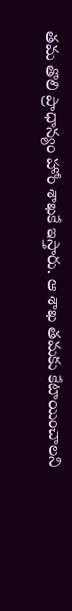తమ తొలి ప్రాధాన్యం హోం శాఖకే ఇస్తారు. ఆ శాఖ తమకు కేటాయించాలని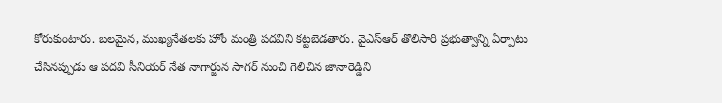కోరుకుంటారు. బలమైన, ముఖ్యనేతలకు హోం మంత్రి పదవిని కట్టబెడతారు. వైఎస్‌ఆర్‌ తొలిసారి ప్రభుత్వాన్ని ఏర్పాటు చేసినప్పుడు ఆ పదవి సీనియర్‌ నేత నాగార్జున సాగర్‌ నుంచి గెలిచిన జానారెడ్డిని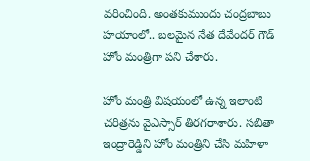వరించింది. అంతకుముందు చంద్రబాబు హయాంలో.. బలమైన నేత దేవేందర్‌ గౌడ్‌ హోం మంత్రిగా పని చేశారు.

హోం మంత్రి విషయంలో ఉన్న ఇలాంటి చరిత్రను వైఎస్సార్‌ తిరగరాశారు. సబితా ఇంద్రారెడ్డిని హోం మంత్రిని చేసి మహిళా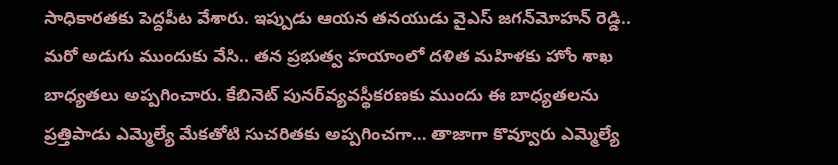సాధికారతకు పెద్దపీట వేశారు. ఇప్పుడు ఆయన తనయుడు వైఎస్‌ జగన్‌మోహన్‌ రెడ్డి.. మరో అడుగు ముందుకు వేసి.. తన ప్రభుత్వ హయాంలో దళిత మహిళకు హోం శాఖ బాధ్యతలు అప్పగించారు. కేబినెట్‌ పునర్‌వ్యవస్థీకరణకు ముందు ఈ బాధ్యతలను ప్రత్తిపాడు ఎమ్మెల్యే మేకతోటి సుచరితకు అప్పగించగా… తాజాగా కొవ్వూరు ఎమ్మెల్యే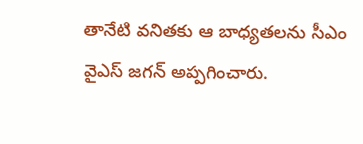తానేటి వనితకు ఆ బాధ్యతలను సీఎం వైఎస్‌ జగన్‌ అప్పగించారు.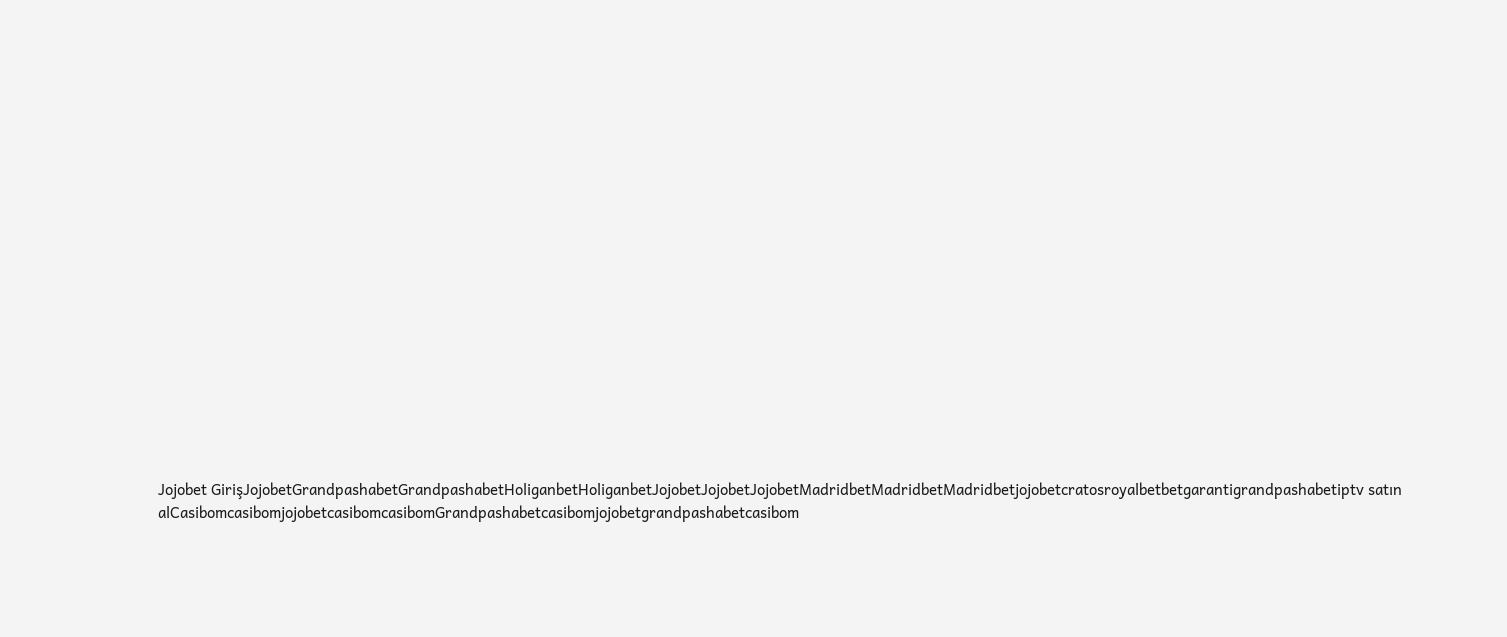Jojobet GirişJojobetGrandpashabetGrandpashabetHoliganbetHoliganbetJojobetJojobetJojobetMadridbetMadridbetMadridbetjojobetcratosroyalbetbetgarantigrandpashabetiptv satın alCasibomcasibomjojobetcasibomcasibomGrandpashabetcasibomjojobetgrandpashabetcasibom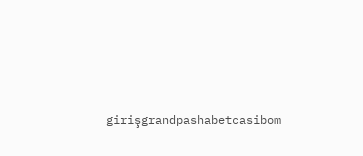girişgrandpashabetcasibom